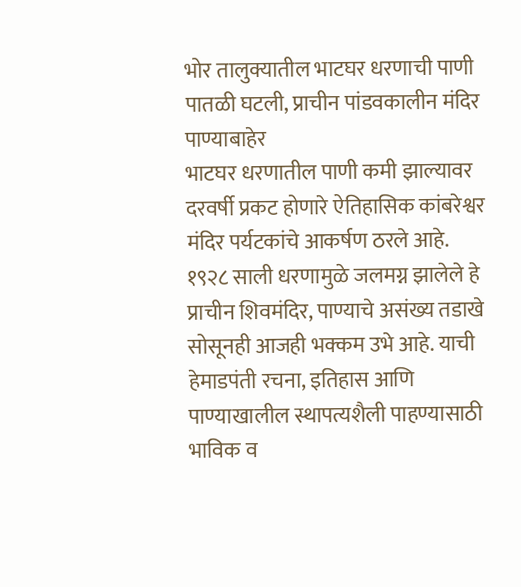भोर तालुक्यातील भाटघर धरणाची पाणी पातळी घटली, प्राचीन पांडवकालीन मंदिर पाण्याबाहेर
भाटघर धरणातील पाणी कमी झाल्यावर दरवर्षी प्रकट होणारे ऐतिहासिक कांबरेश्वर मंदिर पर्यटकांचे आकर्षण ठरले आहे. १९२८ साली धरणामुळे जलमग्न झालेले हे प्राचीन शिवमंदिर, पाण्याचे असंख्य तडाखे सोसूनही आजही भक्कम उभे आहे. याची हेमाडपंती रचना, इतिहास आणि पाण्याखालील स्थापत्यशैली पाहण्यासाठी भाविक व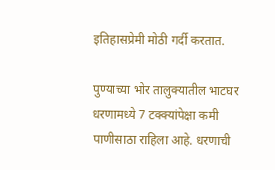इतिहासप्रेमी मोठी गर्दी करतात.

पुण्याच्या भोर तालुक्यातील भाटघर धरणामध्ये 7 टक्क्यांपेक्षा कमी पाणीसाठा राहिला आहे. धरणाची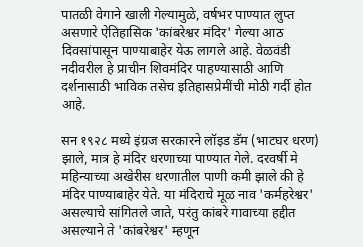पातळी वेगाने खाली गेल्यामुळे, वर्षभर पाण्यात लुप्त असणारे ऐतिहासिक 'कांबरेश्वर मंदिर' गेल्या आठ दिवसांपासून पाण्याबाहेर येऊ लागले आहे. वेळवंडी नदीवरील हे प्राचीन शिवमंदिर पाहण्यासाठी आणि दर्शनासाठी भाविक तसेच इतिहासप्रेमींची मोठी गर्दी होत आहे.

सन १९२८ मध्ये इंग्रज सरकारने लॉइड डॅम (भाटघर धरण) झाले, मात्र हे मंदिर धरणाच्या पाण्यात गेले. दरवर्षी मे महिन्याच्या अखेरीस धरणातील पाणी कमी झाले की हे मंदिर पाण्याबाहेर येते. या मंदिराचे मूळ नाव 'कर्महरेश्वर' असल्याचे सांगितले जाते, परंतु कांबरे गावाच्या हद्दीत असल्याने ते 'कांबरेश्वर' म्हणून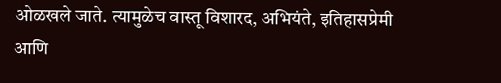ओळखले जाते. त्यामुळेच वास्तू विशारद, अभियंते, इतिहासप्रेमी आणि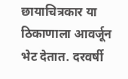छायाचित्रकार या ठिकाणाला आवर्जून भेट देतात. दरवर्षी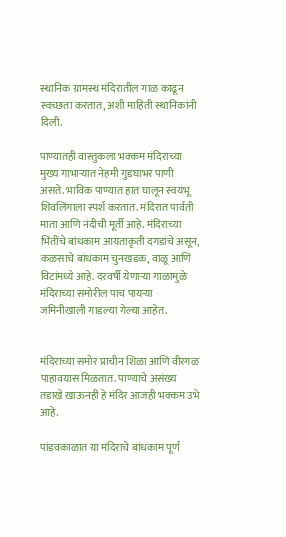स्थानिक ग्रामस्थ मंदिरातील गाळ काढून स्वच्छता करतात, अशी माहिती स्थानिकांनी दिली.

पाण्यातही वास्तुकला भक्कम मंदिराच्या मुख्य गाभाऱ्यात नेहमी गुडघाभर पाणी असते. भाविक पाण्यात हात घालून स्वयंभू शिवलिंगाला स्पर्श करतात. मंदिरात पार्वती माता आणि नंदीची मूर्ती आहे. मंदिराच्या भिंतींचे बांधकाम आयताकृती दगडांचे असून, कळसाचे बांधकाम चुनखडक, वाळू आणि विटांमध्ये आहे. दरवर्षी येणाऱ्या गाळामुळे मंदिराच्या समोरील पाच पायऱ्या जमिनीखाली गाडल्या गेल्या आहेत.


मंदिराच्या समोर प्राचीन शिळा आणि वीरगळ पाहावयास मिळतात. पाण्याचे असंख्य तडाखे खाऊनही हे मंदिर आजही भक्कम उभे आहे.

पांडवकाळात या मंदिराचे बांधकाम पूर्ण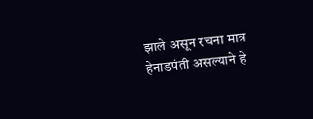झाले असून रचना मात्र हेनाडपंती असल्याने हे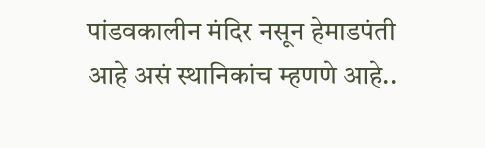पांडवकालीन मंदिर नसून हेमाडपंती आहे असं स्थानिकांच म्हणणे आहे..